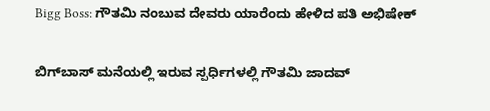Bigg Boss: ಗೌತಮಿ ನಂಬುವ ದೇವರು ಯಾರೆಂದು ಹೇಳಿದ ಪತಿ ಅಭಿಷೇಕ್

ಬಿಗ್‌ಬಾಸ್‌ ಮನೆಯಲ್ಲಿ ಇರುವ ಸ್ಪರ್ಧಿಗಳಲ್ಲಿ ಗೌತಮಿ ಜಾದವ್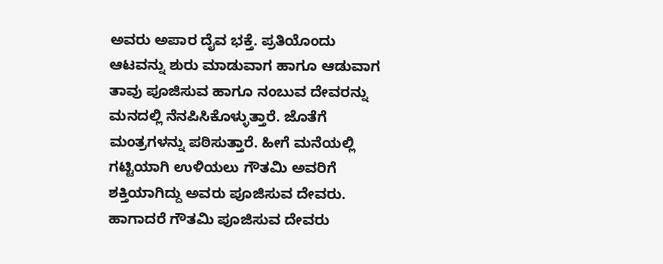ಅವರು ಅಪಾರ ದೈವ ಭಕ್ತೆ. ಪ್ರತಿಯೊಂದು ಆಟವನ್ನು ಶುರು ಮಾಡುವಾಗ ಹಾಗೂ ಆಡುವಾಗ ತಾವು ಪೂಜಿಸುವ ಹಾಗೂ ನಂಬುವ ದೇವರನ್ನು ಮನದಲ್ಲಿ ನೆನಪಿಸಿಕೊಳ್ಳುತ್ತಾರೆ. ಜೊತೆಗೆ ಮಂತ್ರಗಳನ್ನು ಪಠಿಸುತ್ತಾರೆ. ಹೀಗೆ ಮನೆಯಲ್ಲಿ ಗಟ್ಟಿಯಾಗಿ ಉಳಿಯಲು ಗೌತಮಿ ಅವರಿಗೆ ಶಕ್ತಿಯಾಗಿದ್ದು ಅವರು ಪೂಜಿಸುವ ದೇವರು. ಹಾಗಾದರೆ ಗೌತಮಿ ಪೂಜಿಸುವ ದೇವರು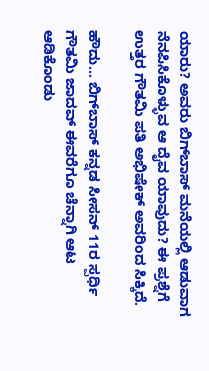ಯಾರು? ಅವರು ಬಿಗ್‌ಬಾಸ್‌ ಮನೆಯಲ್ಲಿ ಆಡುವಾಗ ನೆನಪಿಸಿಕೊಳ್ಳುವ ಆ ದೈವ ಯಾವುದು? ಈ ಪ್ರಶ್ನೆಗೆ ಉತ್ತರ ಗೌತಮಿ ಪತಿ ಅಭಿಷೇಕ್ ಅವರಿಂದ ಸಿಕ್ಕಿದೆ.

ಹೌದು... ಬಿಗ್‌ಬಾಸ್‌ ಕನ್ನಡ ಸೀಸನ್ 11ರ ಸ್ಪರ್ಧಿ ಗೌತಮಿ ಜಾದವ್ ಈವರೆಗೂ ಚೆನ್ನಾಗಿ ಆಟ ಆಡಿಕೊಂಡು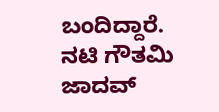ಬಂದಿದ್ದಾರೆ. ನಟಿ ಗೌತಮಿ ಜಾದವ್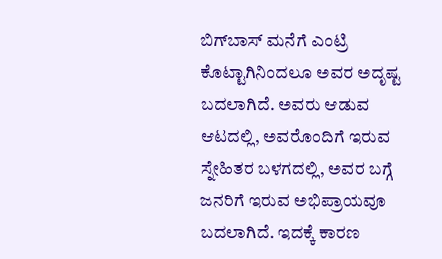ಬಿಗ್‌ಬಾಸ್‌ ಮನೆಗೆ ಎಂಟ್ರಿ ಕೊಟ್ಟಾಗಿನಿಂದಲೂ ಅವರ ಅದೃಷ್ಟ ಬದಲಾಗಿದೆ. ಅವರು ಆಡುವ ಆಟದಲ್ಲಿ, ಅವರೊಂದಿಗೆ ಇರುವ ಸ್ನೇಹಿತರ ಬಳಗದಲ್ಲಿ, ಅವರ ಬಗ್ಗೆ ಜನರಿಗೆ ಇರುವ ಅಭಿಪ್ರಾಯವೂ ಬದಲಾಗಿದೆ. ಇದಕ್ಕೆ ಕಾರಣ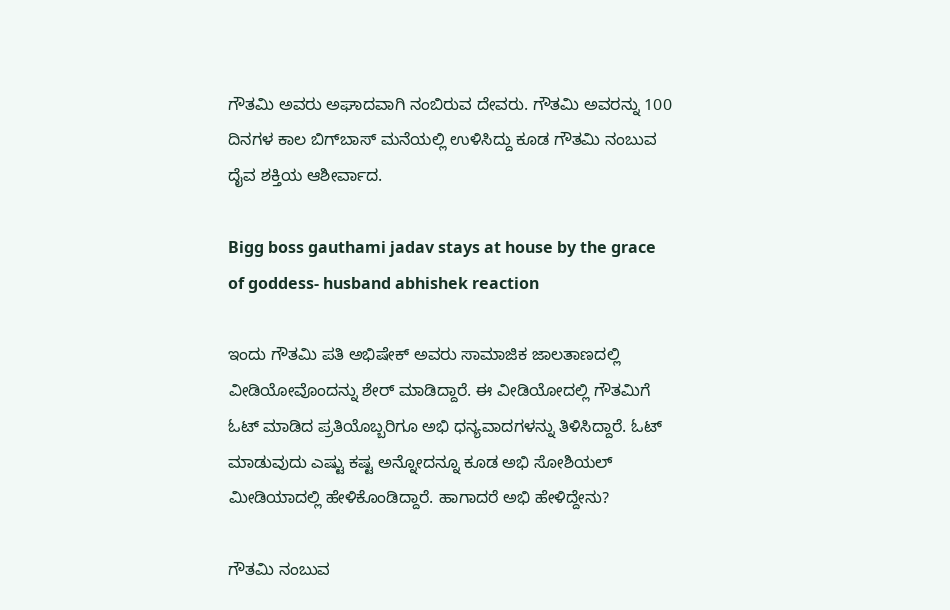ಗೌತಮಿ ಅವರು ಅಘಾದವಾಗಿ ನಂಬಿರುವ ದೇವರು. ಗೌತಮಿ ಅವರನ್ನು 100 ದಿನಗಳ ಕಾಲ ಬಿಗ್‌ಬಾಸ್‌ ಮನೆಯಲ್ಲಿ ಉಳಿಸಿದ್ದು ಕೂಡ ಗೌತಮಿ ನಂಬುವ ದೈವ ಶಕ್ತಿಯ ಆಶೀರ್ವಾದ.

Bigg boss gauthami jadav stays at house by the grace of goddess- husband abhishek reaction

ಇಂದು ಗೌತಮಿ ಪತಿ ಅಭಿಷೇಕ್ ಅವರು ಸಾಮಾಜಿಕ ಜಾಲತಾಣದಲ್ಲಿ ವೀಡಿಯೋವೊಂದನ್ನು ಶೇರ್ ಮಾಡಿದ್ದಾರೆ. ಈ ವೀಡಿಯೋದಲ್ಲಿ ಗೌತಮಿಗೆ ಓಟ್ ಮಾಡಿದ ಪ್ರತಿಯೊಬ್ಬರಿಗೂ ಅಭಿ ಧನ್ಯವಾದಗಳನ್ನು ತಿಳಿಸಿದ್ದಾರೆ. ಓಟ್‌ ಮಾಡುವುದು ಎಷ್ಟು ಕಷ್ಟ ಅನ್ನೋದನ್ನೂ ಕೂಡ ಅಭಿ ಸೋಶಿಯಲ್ ಮೀಡಿಯಾದಲ್ಲಿ ಹೇಳಿಕೊಂಡಿದ್ದಾರೆ. ಹಾಗಾದರೆ ಅಭಿ ಹೇಳಿದ್ದೇನು?

ಗೌತಮಿ ನಂಬುವ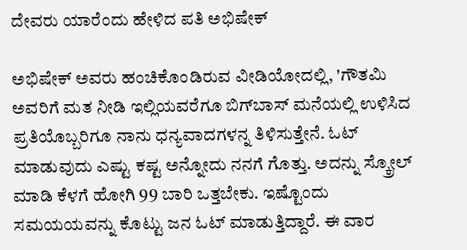ದೇವರು ಯಾರೆಂದು ಹೇಳಿದ ಪತಿ ಅಭಿಷೇಕ್

ಅಭಿಷೇಕ್ ಅವರು ಹಂಚಿಕೊಂಡಿರುವ ವೀಡಿಯೋದಲ್ಲಿ, 'ಗೌತಮಿ ಅವರಿಗೆ ಮತ ನೀಡಿ ಇಲ್ಲಿಯವರೆಗೂ ಬಿಗ್‌ಬಾಸ್‌ ಮನೆಯಲ್ಲಿ ಉಳಿಸಿದ ಪ್ರತಿಯೊಬ್ಬರಿಗೂ ನಾನು ಧನ್ಯವಾದಗಳನ್ನ ತಿಳಿಸುತ್ತೇನೆ. ಓಟ್ ಮಾಡುವುದು ಎಷ್ಟು ಕಷ್ಟ ಅನ್ನೋದು ನನಗೆ ಗೊತ್ತು. ಅದನ್ನು ಸ್ಕ್ರೋಲ್ ಮಾಡಿ ಕೆಳಗೆ ಹೋಗಿ 99 ಬಾರಿ ಒತ್ತಬೇಕು. ಇಷ್ಟೊಂದು ಸಮಯಯವನ್ನು ಕೊಟ್ಟು ಜನ ಓಟ್ ಮಾಡುತ್ತಿದ್ದಾರೆ. ಈ ವಾರ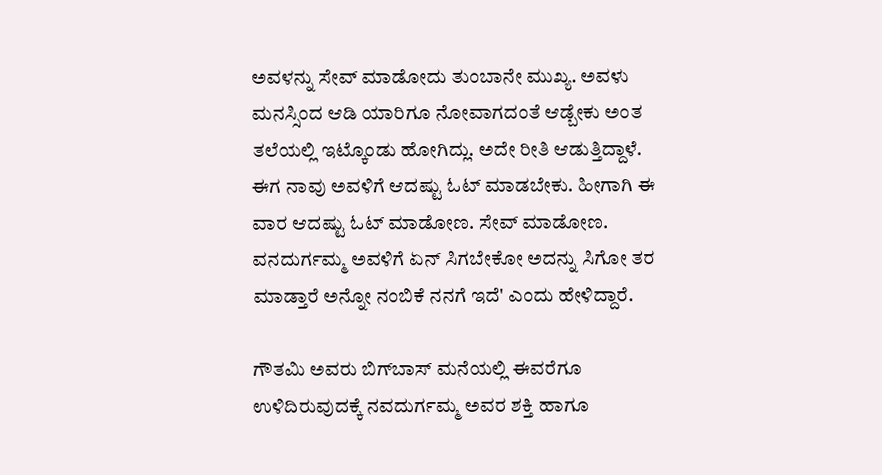ಅವಳನ್ನು ಸೇವ್ ಮಾಡೋದು ತುಂಬಾನೇ ಮುಖ್ಯ. ಅವಳು ಮನಸ್ಸಿಂದ ಆಡಿ ಯಾರಿಗೂ ನೋವಾಗದಂತೆ ಆಡ್ಬೇಕು ಅಂತ ತಲೆಯಲ್ಲಿ ಇಟ್ಕೊಂಡು ಹೋಗಿದ್ಲು. ಅದೇ ರೀತಿ ಆಡುತ್ತಿದ್ದಾಳೆ. ಈಗ ನಾವು ಅವಳಿಗೆ ಆದಷ್ಟು ಓಟ್ ಮಾಡಬೇಕು. ಹೀಗಾಗಿ ಈ ವಾರ ಆದಷ್ಟು ಓಟ್ ಮಾಡೋಣ. ಸೇವ್ ಮಾಡೋಣ. ವನದುರ್ಗಮ್ಮ ಅವಳಿಗೆ ಏನ್‌ ಸಿಗಬೇಕೋ ಅದನ್ನು ಸಿಗೋ ತರ ಮಾಡ್ತಾರೆ ಅನ್ನೋ ನಂಬಿಕೆ ನನಗೆ ಇದೆ' ಎಂದು ಹೇಳಿದ್ದಾರೆ.

ಗೌತಮಿ ಅವರು ಬಿಗ್‌ಬಾಸ್‌ ಮನೆಯಲ್ಲಿ ಈವರೆಗೂ ಉಳಿದಿರುವುದಕ್ಕೆ ನವದುರ್ಗಮ್ಮ ಅವರ ಶಕ್ತಿ ಹಾಗೂ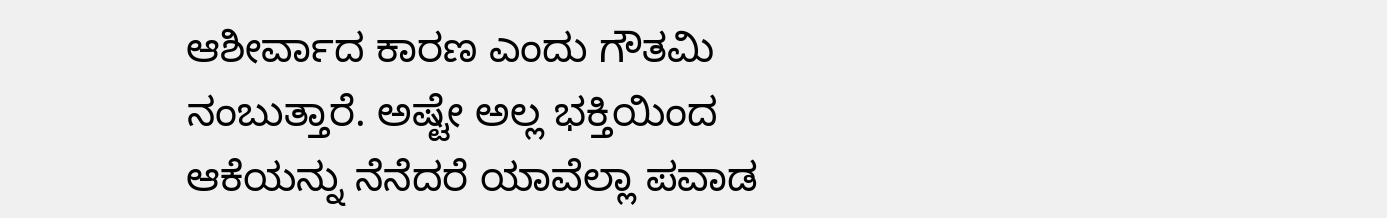ಆಶೀರ್ವಾದ ಕಾರಣ ಎಂದು ಗೌತಮಿ ನಂಬುತ್ತಾರೆ. ಅಷ್ಟೇ ಅಲ್ಲ ಭಕ್ತಿಯಿಂದ ಆಕೆಯನ್ನು ನೆನೆದರೆ ಯಾವೆಲ್ಲಾ ಪವಾಡ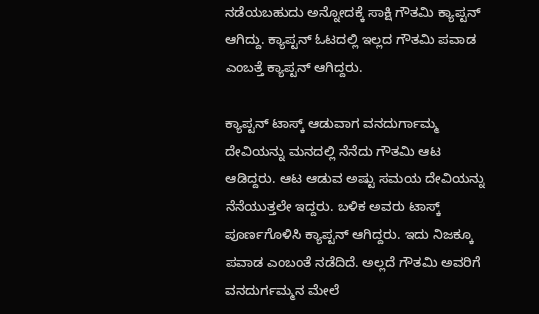ನಡೆಯಬಹುದು ಅನ್ನೋದಕ್ಕೆ ಸಾಕ್ಷಿ ಗೌತಮಿ ಕ್ಯಾಪ್ಟನ್ ಆಗಿದ್ದು. ಕ್ಯಾಪ್ಟನ್ ಓಟದಲ್ಲಿ ಇಲ್ಲದ ಗೌತಮಿ ಪವಾಡ ಎಂಬತ್ತೆ ಕ್ಯಾಪ್ಟನ್ ಆಗಿದ್ದರು.

ಕ್ಯಾಪ್ಟನ್ ಟಾಸ್ಕ್ ಆಡುವಾಗ ವನದುರ್ಗಾಮ್ಮ ದೇವಿಯನ್ನು ಮನದಲ್ಲಿ ನೆನೆದು ಗೌತಮಿ ಆಟ ಆಡಿದ್ದರು. ಆಟ ಆಡುವ ಅಷ್ಟು ಸಮಯ ದೇವಿಯನ್ನು ನೆನೆಯುತ್ತಲೇ ಇದ್ದರು. ಬಳಿಕ ಅವರು ಟಾಸ್ಕ್ ಪೂರ್ಣಗೊಳಿಸಿ ಕ್ಯಾಪ್ಟನ್ ಆಗಿದ್ದರು. ಇದು ನಿಜಕ್ಕೂ ಪವಾಡ ಎಂಬಂತೆ ನಡೆದಿದೆ. ಅಲ್ಲದೆ ಗೌತಮಿ ಅವರಿಗೆ ವನದುರ್ಗಮ್ಮನ ಮೇಲೆ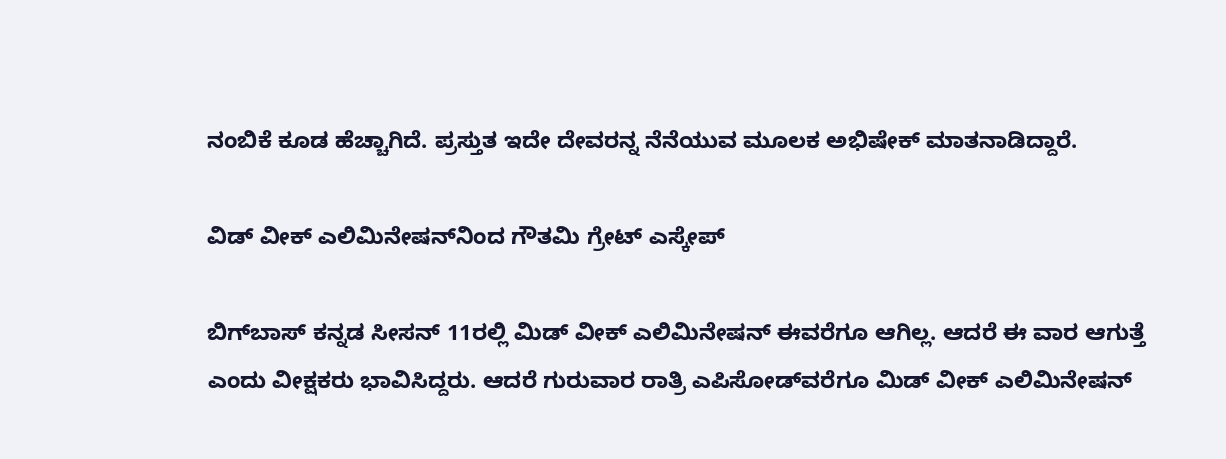ನಂಬಿಕೆ ಕೂಡ ಹೆಚ್ಚಾಗಿದೆ. ಪ್ರಸ್ತುತ ಇದೇ ದೇವರನ್ನ ನೆನೆಯುವ ಮೂಲಕ ಅಭಿಷೇಕ್ ಮಾತನಾಡಿದ್ದಾರೆ.

ವಿಡ್‌ ವೀಕ್ ಎಲಿಮಿನೇಷನ್‌ನಿಂದ ಗೌತಮಿ ಗ್ರೇಟ್ ಎಸ್ಕೇಪ್

ಬಿಗ್‌ಬಾಸ್‌ ಕನ್ನಡ ಸೀಸನ್ 11ರಲ್ಲಿ ಮಿಡ್‌ ವೀಕ್ ಎಲಿಮಿನೇಷನ್ ಈವರೆಗೂ ಆಗಿಲ್ಲ. ಆದರೆ ಈ ವಾರ ಆಗುತ್ತೆ ಎಂದು ವೀಕ್ಷಕರು ಭಾವಿಸಿದ್ದರು. ಆದರೆ ಗುರುವಾರ ರಾತ್ರಿ ಎಪಿಸೋಡ್‌ವರೆಗೂ ಮಿಡ್‌ ವೀಕ್ ಎಲಿಮಿನೇಷನ್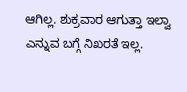ಆಗಿಲ್ಲ. ಶುಕ್ರವಾರ ಆಗುತ್ತಾ ಇಲ್ವಾ ಎನ್ನುವ ಬಗ್ಗೆ ನಿಖರತೆ ಇಲ್ಲ.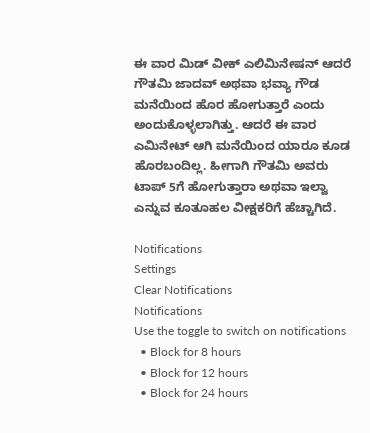ಈ ವಾರ ಮಿಡ್‌ ವೀಕ್ ಎಲಿಮಿನೇಷನ್ ಆದರೆ ಗೌತಮಿ ಜಾದವ್ ಅಥವಾ ಭವ್ಯಾ ಗೌಡ ಮನೆಯಿಂದ ಹೊರ ಹೋಗುತ್ತಾರೆ ಎಂದು ಅಂದುಕೊಳ್ಳಲಾಗಿತ್ತು. ಆದರೆ ಈ ವಾರ ಎಮಿನೇಟ್ ಆಗಿ ಮನೆಯಿಂದ ಯಾರೂ ಕೂಡ ಹೊರಬಂದಿಲ್ಲ. ಹೀಗಾಗಿ ಗೌತಮಿ ಅವರು ಟಾಪ್‌ 5ಗೆ ಹೋಗುತ್ತಾರಾ ಅಥವಾ ಇಲ್ವಾ ಎನ್ನುವ ಕೂತೂಹಲ ವೀಕ್ಷಕರಿಗೆ ಹೆಚ್ಚಾಗಿದೆ.

Notifications
Settings
Clear Notifications
Notifications
Use the toggle to switch on notifications
  • Block for 8 hours
  • Block for 12 hours
  • Block for 24 hours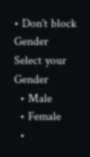• Don't block
Gender
Select your Gender
  • Male
  • Female
  •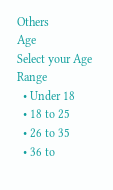Others
Age
Select your Age Range
  • Under 18
  • 18 to 25
  • 26 to 35
  • 36 to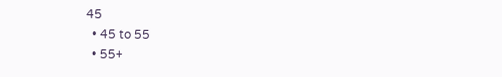45
  • 45 to 55
  • 55+